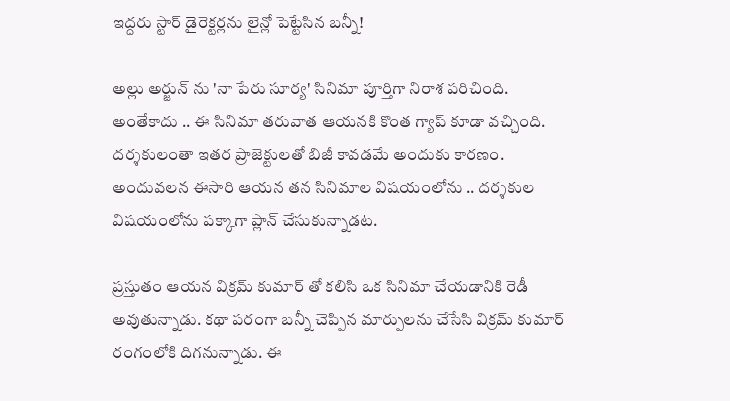ఇద్దరు స్టార్ డైరెక్టర్లను లైన్లో పెట్టేసిన బన్నీ!

అల్లు అర్జున్ ను 'నా పేరు సూర్య' సినిమా పూర్తిగా నిరాశ పరిచింది. అంతేకాదు .. ఈ సినిమా తరువాత ఆయనకి కొంత గ్యాప్ కూడా వచ్చింది. దర్శకులంతా ఇతర ప్రాజెక్టులతో బిజీ కావడమే అందుకు కారణం. అందువలన ఈసారి ఆయన తన సినిమాల విషయంలోను .. దర్శకుల విషయంలోను పక్కాగా ప్లాన్ చేసుకున్నాడట.

ప్రస్తుతం ఆయన విక్రమ్ కుమార్ తో కలిసి ఒక సినిమా చేయడానికి రెడీ అవుతున్నాడు. కథా పరంగా బన్నీ చెప్పిన మార్పులను చేసేసి విక్రమ్ కుమార్ రంగంలోకి దిగనున్నాడు. ఈ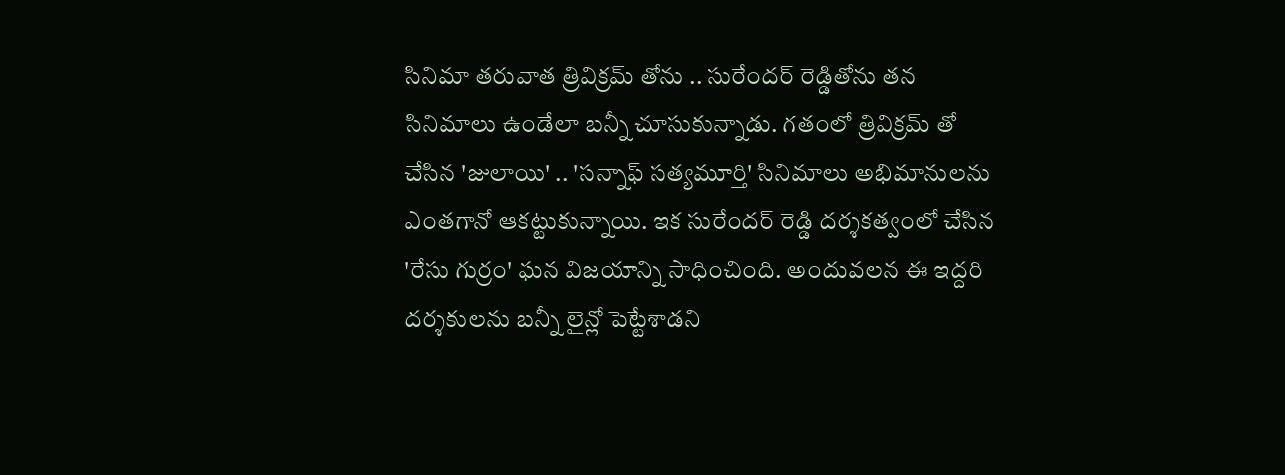సినిమా తరువాత త్రివిక్రమ్ తోను .. సురేందర్ రెడ్డితోను తన సినిమాలు ఉండేలా బన్నీ చూసుకున్నాడు. గతంలో త్రివిక్రమ్ తో చేసిన 'జులాయి' .. 'సన్నాఫ్ సత్యమూర్తి' సినిమాలు అభిమానులను ఎంతగానో ఆకట్టుకున్నాయి. ఇక సురేందర్ రెడ్డి దర్శకత్వంలో చేసిన 'రేసు గుర్రం' ఘన విజయాన్ని సాధించింది. అందువలన ఈ ఇద్దరి దర్శకులను బన్నీ లైన్లో పెట్టేశాడని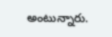అంటున్నారు.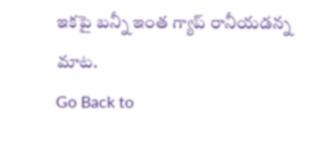ఇకపై బన్నీ ఇంత గ్యాప్ రానీయడన్న మాట.
Go Back to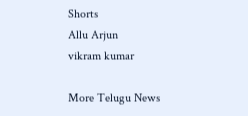Shorts
Allu Arjun
vikram kumar

More Telugu News